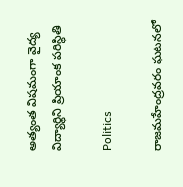అత్యంత విషమంగా వైద్య విద్యార్థిని ప్రియాంక పరిస్థితి

Politics

రాజమహేంద్రవరం ఘటనలో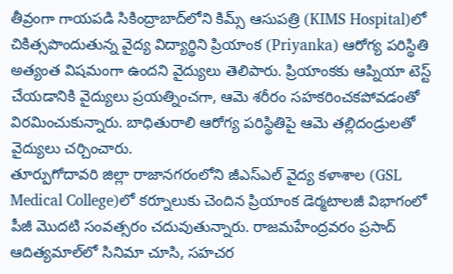తీవ్రంగా గాయపడి సికింద్రాబాద్‌లోని కిమ్స్ ఆసుపత్రి (KIMS Hospital)లో చికిత్సపొందుతున్న వైద్య విద్యార్థిని ప్రియాంక (Priyanka) ఆరోగ్య పరిస్థితి అత్యంత విషమంగా ఉందని వైద్యులు తెలిపారు. ప్రియాంకకు ఆప్నియా టెస్ట్ చేయడానికి వైద్యులు ప్రయత్నించగా, ఆమె శరీరం సహకరించకపోవడంతో విరమించుకున్నారు. బాధితురాలి ఆరోగ్య పరిస్థితిపై ఆమె తల్లిదండ్రులతో వైద్యులు చర్చించారు.
తూర్పుగోదావరి జిల్లా రాజానగరంలోని జీఎస్ఎల్ వైద్య కళాశాల (GSL Medical College)లో కర్నూలుకు చెందిన ప్రియాంక డెర్మటాలజీ విభాగంలో పీజీ మొదటి సంవత్సరం చదువుతున్నారు. రాజమహేంద్రవరం ప్రసాద్ ఆదిత్యమాల్‌లో సినిమా చూసి, సహచర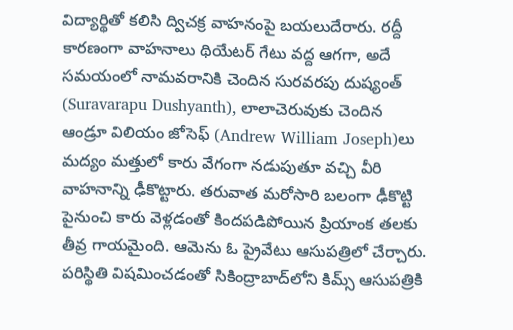విద్యార్థితో కలిసి ద్విచక్ర వాహనంపై బయలుదేరారు. రద్దీ కారణంగా వాహనాలు థియేటర్ గేటు వద్ద ఆగగా, అదే సమయంలో నామవరానికి చెందిన సురవరపు దుష్యంత్ (Suravarapu Dushyanth), లాలాచెరువుకు చెందిన ఆండ్రూ విలియం జోసెఫ్‌ (Andrew William Joseph)లు మద్యం మత్తులో కారు వేగంగా నడుపుతూ వచ్చి వీరి వాహనాన్ని ఢీకొట్టారు. తరువాత మరోసారి బలంగా ఢీకొట్టి పైనుంచి కారు వెళ్లడంతో కిందపడిపోయిన ప్రియాంక తలకు తీవ్ర గాయమైంది. ఆమెను ఓ ప్రైవేటు ఆసుపత్రిలో చేర్చారు. పరిస్థితి విషమించడంతో సికింద్రాబాద్‌లోని కిమ్స్ ఆసుపత్రికి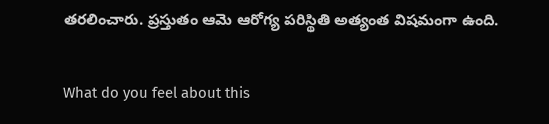తరలించారు. ప్రస్తుతం ఆమె ఆరోగ్య పరిస్థితి అత్యంత విషమంగా ఉంది.

What do you feel about this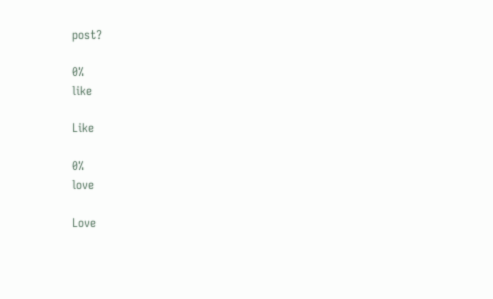post?

0%
like

Like

0%
love

Love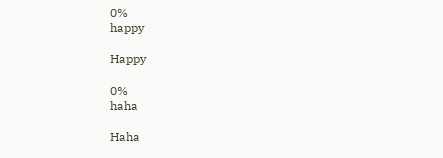0%
happy

Happy

0%
haha

Haha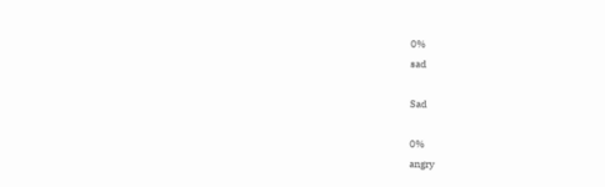0%
sad

Sad

0%
angry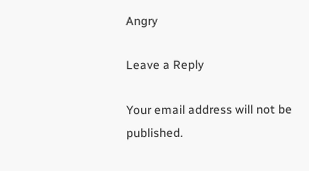Angry

Leave a Reply

Your email address will not be published.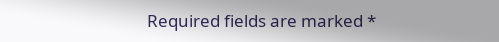Required fields are marked *